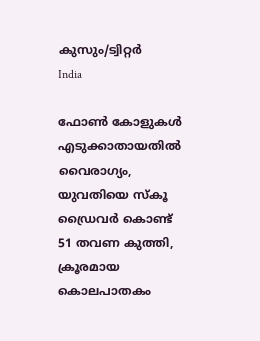കുസും/ട്വിറ്റര്‍
India

ഫോണ്‍ കോളുകള്‍ എടുക്കാതായതില്‍ വൈരാഗ്യം, യുവതിയെ സ്‌കൂ ഡ്രൈവര്‍ കൊണ്ട് 51 തവണ കുത്തി, ക്രൂരമായ കൊലപാതകം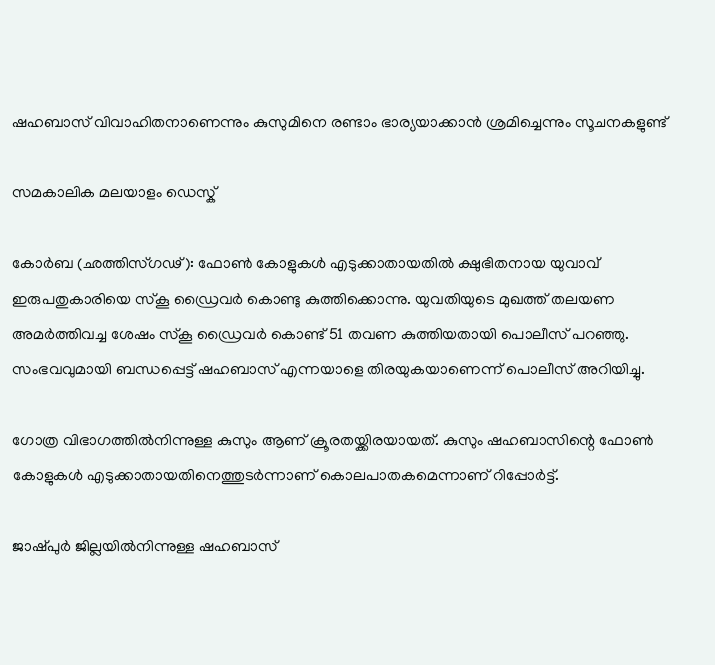ഷഹബാസ് വിവാഹിതനാണെന്നും കുസുമിനെ രണ്ടാം ഭാര്യയാക്കാന്‍ ശ്രമിച്ചെന്നും സൂചനകളുണ്ട്

സമകാലിക മലയാളം ഡെസ്ക്

കോര്‍ബ (ഛത്തിസ്ഗഢ്): ഫോണ്‍ കോളുകള്‍ എടുക്കാതായതില്‍ ക്ഷുഭിതനായ യുവാവ് ഇരുപതുകാരിയെ സ്‌കൂ ഡ്രൈവര്‍ കൊണ്ടു കുത്തിക്കൊന്നു. യുവതിയുടെ മുഖത്ത് തലയണ അമര്‍ത്തിവച്ച ശേഷം സ്‌കൂ ഡ്രൈവര്‍ കൊണ്ട് 51 തവണ കുത്തിയതായി പൊലീസ് പറഞ്ഞു. സംഭവവുമായി ബന്ധപ്പെട്ട് ഷഹബാസ് എന്നയാളെ തിരയുകയാണെന്ന് പൊലീസ് അറിയിച്ചു.

ഗോത്ര വിഭാഗത്തില്‍നിന്നുള്ള കുസും ആണ് ക്രൂരതയ്ക്കിരയായത്. കുസും ഷഹബാസിന്റെ ഫോണ്‍ കോളുകള്‍ എടുക്കാതായതിനെത്തുടര്‍ന്നാണ് കൊലപാതകമെന്നാണ് റിപ്പോര്‍ട്ട്.

ജാഷ്പുര്‍ ജില്ലയില്‍നിന്നുള്ള ഷഹബാസ്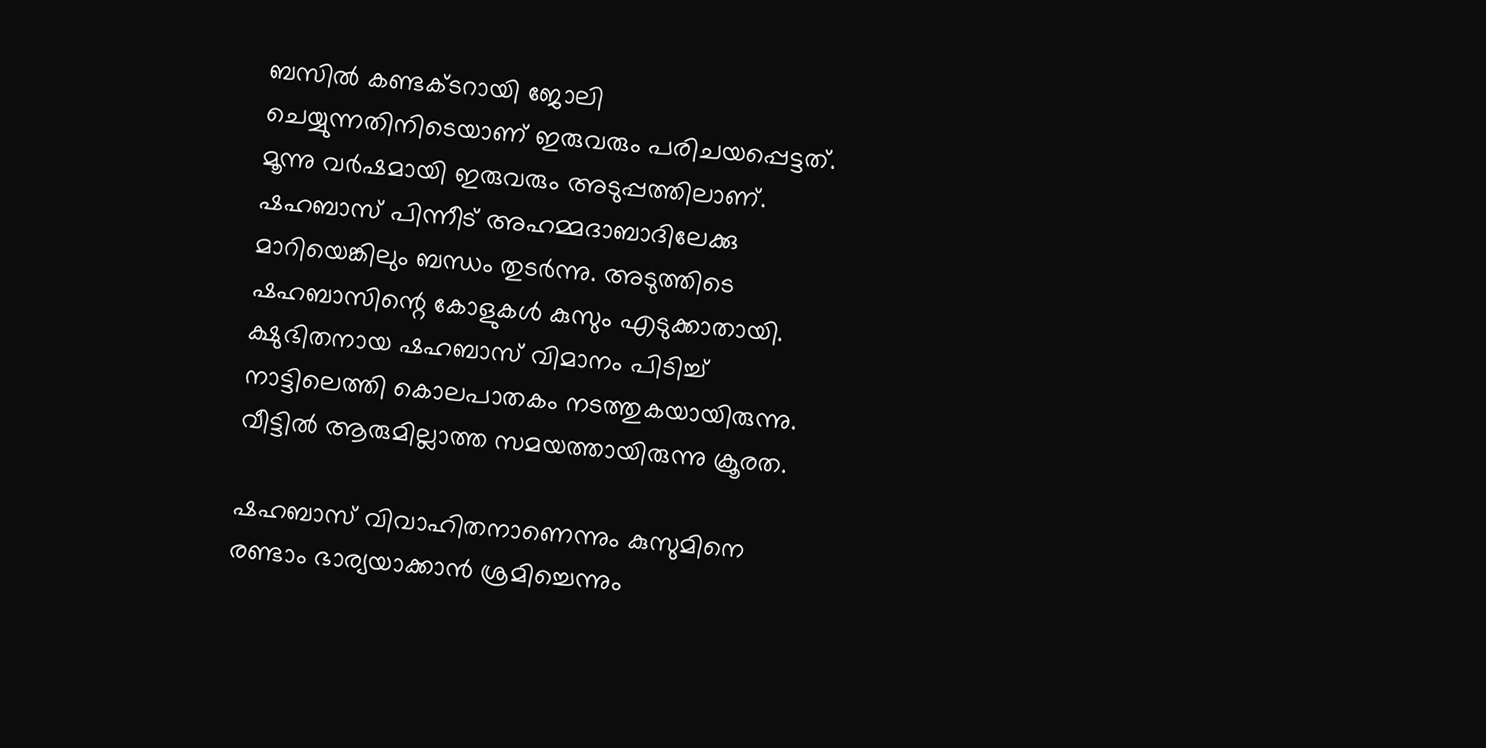ബസില്‍ കണ്ടക്ടറായി ജോലി ചെയ്യുന്നതിനിടെയാണ് ഇരുവരും പരിചയപ്പെട്ടത്. മൂന്നു വര്‍ഷമായി ഇരുവരും അടുപ്പത്തിലാണ്. ഷഹബാസ് പിന്നീട് അഹമ്മദാബാദിലേക്കു മാറിയെങ്കിലും ബന്ധം തുടര്‍ന്നു. അടുത്തിടെ ഷഹബാസിന്റെ കോളുകള്‍ കുസും എടുക്കാതായി. ക്ഷുഭിതനായ ഷഹബാസ് വിമാനം പിടിച്ച് നാട്ടിലെത്തി കൊലപാതകം നടത്തുകയായിരുന്നു. വീട്ടില്‍ ആരുമില്ലാത്ത സമയത്തായിരുന്നു ക്രൂരത.

ഷഹബാസ് വിവാഹിതനാണെന്നും കുസുമിനെ രണ്ടാം ഭാര്യയാക്കാന്‍ ശ്രമിച്ചെന്നും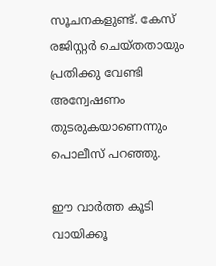സൂചനകളുണ്ട്. കേസ് രജിസ്റ്റര്‍ ചെയ്തതായും പ്രതിക്കു വേണ്ടി അന്വേഷണം തുടരുകയാണെന്നും പൊലീസ് പറഞ്ഞു.

ഈ വാര്‍ത്ത കൂടി വായിക്കൂ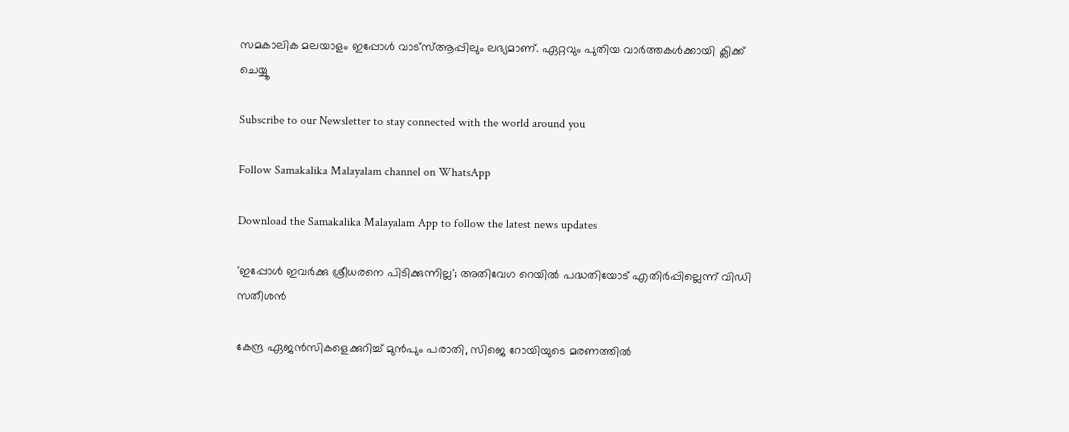സമകാലിക മലയാളം ഇപ്പോള്‍ വാട്‌സ്ആപ്പിലും ലഭ്യമാണ്. ഏറ്റവും പുതിയ വാര്‍ത്തകള്‍ക്കായി ക്ലിക്ക് ചെയ്യൂ

Subscribe to our Newsletter to stay connected with the world around you

Follow Samakalika Malayalam channel on WhatsApp

Download the Samakalika Malayalam App to follow the latest news updates

'ഇപ്പോള്‍ ഇവര്‍ക്കു ശ്രീധരനെ പിടിക്കുന്നില്ല'; അതിവേഗ റെയില്‍ പദ്ധതിയോട് എതിര്‍പ്പില്ലെന്ന് വിഡി സതീശന്‍

കേന്ദ്ര ഏജന്‍സികളെക്കുറിച്ച് മുന്‍പും പരാതി, സിജെ റോയിയുടെ മരണത്തില്‍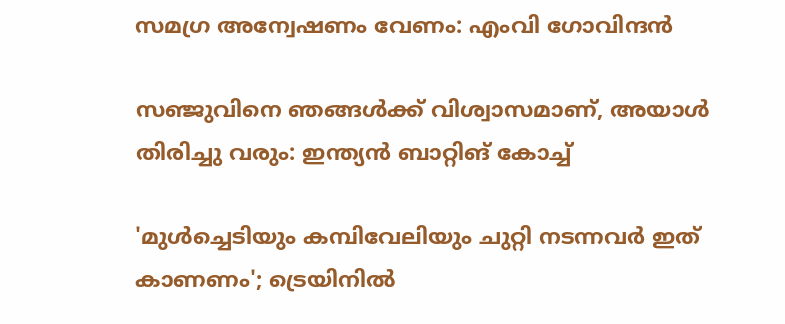സമഗ്ര അന്വേഷണം വേണം: എംവി ഗോവിന്ദന്‍

സഞ്ജുവിനെ ഞങ്ങൾക്ക് വിശ്വാസമാണ്, അയാൾ തിരിച്ചു വരും: ഇന്ത്യൻ ബാറ്റിങ് കോച്ച്

'മുള്‍ച്ചെടിയും കമ്പിവേലിയും ചുറ്റി നടന്നവര്‍ ഇത് കാണണം'; ട്രെയിനില്‍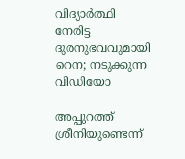വിദ്യാര്‍ത്ഥി നേരിട്ട ദുരനുഭവവുമായി റെന; നടുക്കുന്ന വിഡിയോ

അപ്പുറത്ത് ശ്രീനിയുണ്ടെന്ന്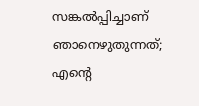സങ്കല്‍പ്പിച്ചാണ് ഞാനെഴുതുന്നത്; എന്റെ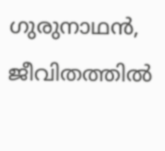ഗുരുനാഥന്‍, ജീവിതത്തില്‍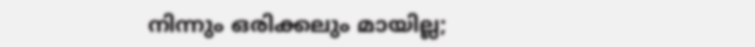നിന്നും ഒരിക്കലും മായില്ല;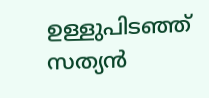ഉള്ളുപിടഞ്ഞ് സത്യന്‍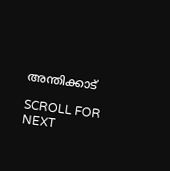അന്തിക്കാട്

SCROLL FOR NEXT